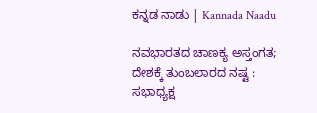ಕನ್ನಡ ನಾಡು | Kannada Naadu

ನವಭಾರತದ ಚಾಣಕ್ಯ ಅಸ್ತಂಗತ; ದೇಶಕ್ಕೆ ತುಂಬಲಾರದ ನಷ್ಟ : ಸಭಾಧ್ಯಕ್ಷ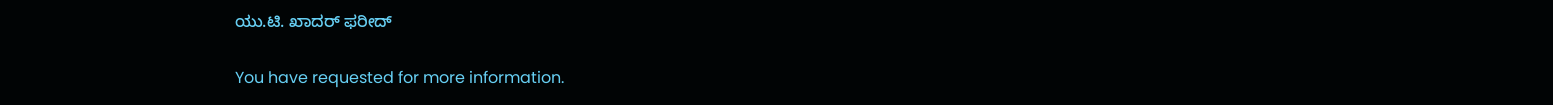ಯು.ಟಿ. ಖಾದರ್ ಫರೀದ್

You have requested for more information.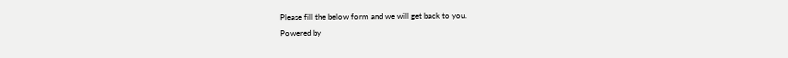Please fill the below form and we will get back to you.
Powered by